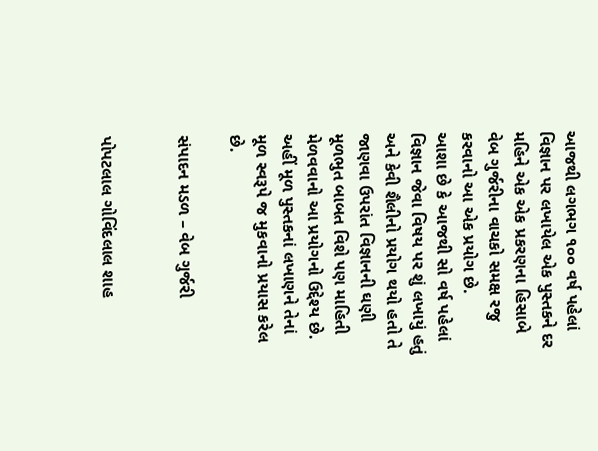આજથી લગભગ ૧૦૦ વર્ષ પહેલાં વિજ્ઞાન પર લખાયેલ એક પુસ્તકને દર મહિને એક એક પ્રકરણના હિસાબે વેબ ગુર્જરીના વાચકો સમક્ષ રજુ કરવાનો આ એક પ્રયોગ છે.
આશા છે કે આજથી સો વર્ષ પહેલાં વિજ્ઞાન જેવા વિષય પર શું લખાયું હતું અને કેવી શૈલીનો પ્રયોગ થયો હતો તે જાણવા ઉપરાંત વિજ્ઞાનની ઘણી મૂળભુત બાબત વિશે પણ માહિતી મેળવવાનો આ પ્રયોગનો ઉદ્દેશ્ય છે.  અહીં મૂળ પુસ્તકનાં લખાણને તેનાં મૂળ સ્વરૂપે જ મુકવાનો પ્રયાસ કરેલ છે.

સંપાદન મડળ – વેબ ગુર્જરી


પોપટલાલ ગોવિંદલાલ શાહ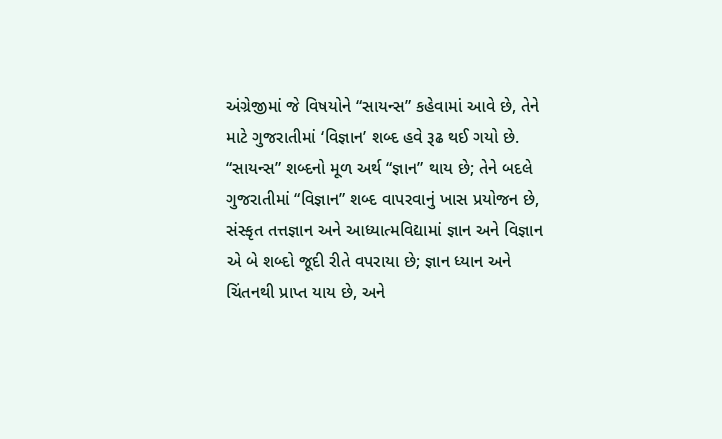અંગ્રેજીમાં જે વિષયોને “સાયન્સ” કહેવામાં આવે છે, તેને માટે ગુજરાતીમાં ‘વિજ્ઞાન’ શબ્દ હવે રૂઢ થઈ ગયો છે. “સાયન્સ” શબ્દનો મૂળ અર્થ “જ્ઞાન” થાય છે; તેને બદલે ગુજરાતીમાં “વિજ્ઞાન” શબ્દ વાપરવાનું ખાસ પ્રયોજન છે, સંસ્કૃત તત્તજ્ઞાન અને આધ્યાત્મવિદ્યામાં જ્ઞાન અને વિજ્ઞાન એ બે શબ્દો જૂદી રીતે વપરાયા છે; જ્ઞાન ધ્યાન અને ચિંતનથી પ્રાપ્ત યાય છે, અને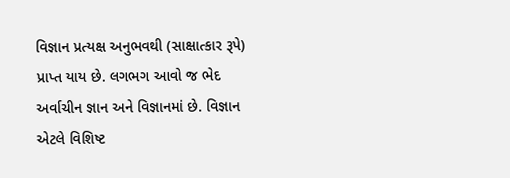વિજ્ઞાન પ્રત્યક્ષ અનુભવથી (સાક્ષાત્કાર રૂપે) પ્રાપ્ત યાય છે. લગભગ આવો જ ભેદ અર્વાચીન જ્ઞાન અને વિજ્ઞાનમાં છે. વિજ્ઞાન એટલે વિશિષ્ટ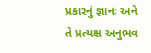પ્રકારનું જ્ઞાનઃ અને તે પ્રત્યક્ષ અનુભવ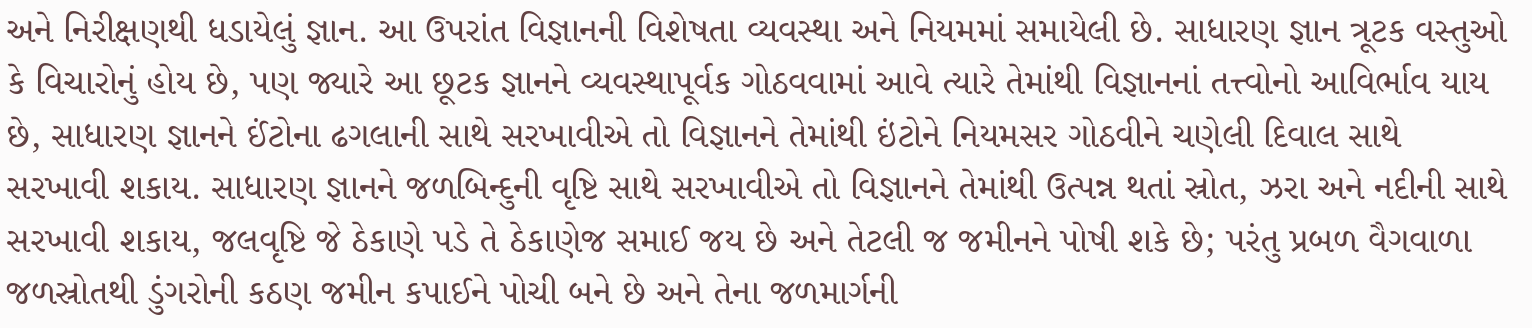અને નિરીક્ષણથી ધડાયેલું જ્ઞાન. આ ઉપરાંત વિજ્ઞાનની વિશેષતા વ્યવસ્થા અને નિયમમાં સમાયેલી છે. સાધારણ જ્ઞાન ત્રૂટક વસ્તુઓ કે વિચારોનું હોય છે, પણ જ્યારે આ છૂટક જ્ઞાનને વ્યવસ્થાપૂર્વક ગોઠવવામાં આવે ત્યારે તેમાંથી વિજ્ઞાનનાં તત્ત્વોનો આવિર્ભાવ યાય છે, સાધારણ જ્ઞાનને ઈંટોના ઢગલાની સાથે સરખાવીએ તો વિજ્ઞાનને તેમાંથી ઇંટોને નિયમસર ગોઠવીને ચણેલી દિવાલ સાથે સરખાવી શકાય. સાધારણ જ્ઞાનને જળબિન્દુની વૃષ્ટિ સાથે સરખાવીએ તો વિજ્ઞાનને તેમાંથી ઉત્પન્ન થતાં સ્રોત, ઝરા અને નદીની સાથે સરખાવી શકાય, જલવૃષ્ટિ જે ઠેકાણે પડે તે ઠેકાણેજ સમાઈ જય છે અને તેટલી જ જમીનને પોષી શકે છે; પરંતુ પ્રબળ વૈગવાળા જળસ્રોતથી ડુંગરોની કઠણ જમીન કપાઈને પોચી બને છે અને તેના જળમાર્ગની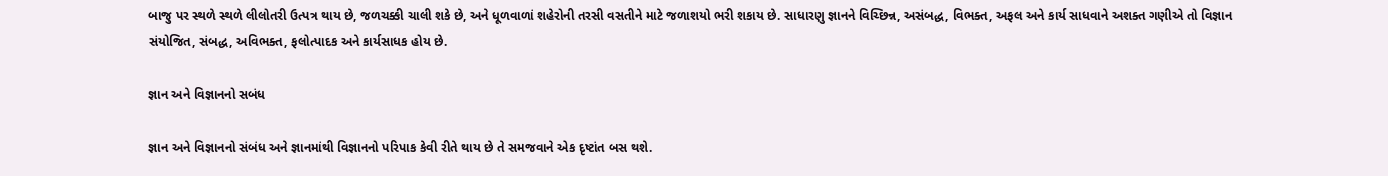બાજુ પર સ્થળે સ્થળે લીલોતરી ઉત્પત્ર થાય છે, જળચક્કી ચાલી શકે છે, અને ધૂળવાળાં શહેરોની તરસી વસતીને માટે જળાશયો ભરી શકાય છે. સાધારણુ જ્ઞાનને વિચ્છિન્ન, અસંબદ્ધ, વિભક્ત, અફલ અને કાર્ય સાધવાને અશક્ત ગણીએ તો વિજ્ઞાન સંયોજિત, સંબદ્ધ, અવિભક્ત, ફલોત્પાદક અને કાર્યસાધક હોય છે.

જ્ઞાન અને વિજ્ઞાનનો સબંધ

જ્ઞાન અને વિજ્ઞાનનો સંબંધ અને જ્ઞાનમાંથી વિજ્ઞાનનો પરિપાક કેવી રીતે થાય છે તે સમજવાને એક દૃષ્ટાંત બસ થશે.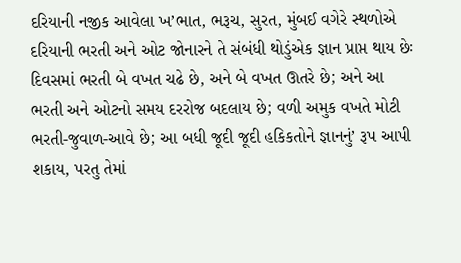દરિયાની નજીક આવેલા ખ’ભાત, ભરૂચ, સુરત, મુંબઈ વગેરે સ્થળોએ દરિયાની ભરતી અને ઓટ જોનારને તે સંબંધી થોડુંએક જ્ઞાન પ્રાપ્ત થાય છેઃ દિવસમાં ભરતી બે વખત ચઢે છે, અને બે વખત ઊતરે છે; અને આ ભરતી અને ઓટનો સમય દરરોજ બદલાય છે; વળી અમુક વખતે મોટી ભરતી-જુવાળ-આવે છે; આ બધી જૂદી જૂદી હકિકતોને જ્ઞાનનું’ રૂપ આપી શકાય, પરતુ તેમાં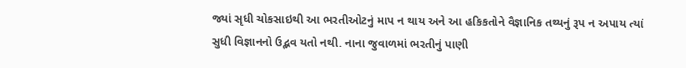જ્યાં સૃધી ચોકસાઇથી આ ભરતીઓટનું માપ ન થાય અને આ હકિકતોને વૈજ્ઞાનિક તથ્યનું રૂપ ન અપાય ત્યાં સુધી વિજ્ઞાનનો ઉદ્ભવ યતો નથી. નાના જુવાળમાં ભરતીનું પાણી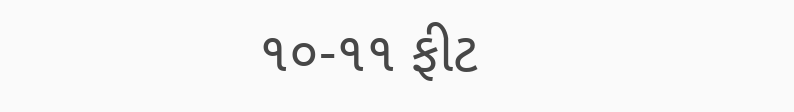૧૦-૧૧ ફીટ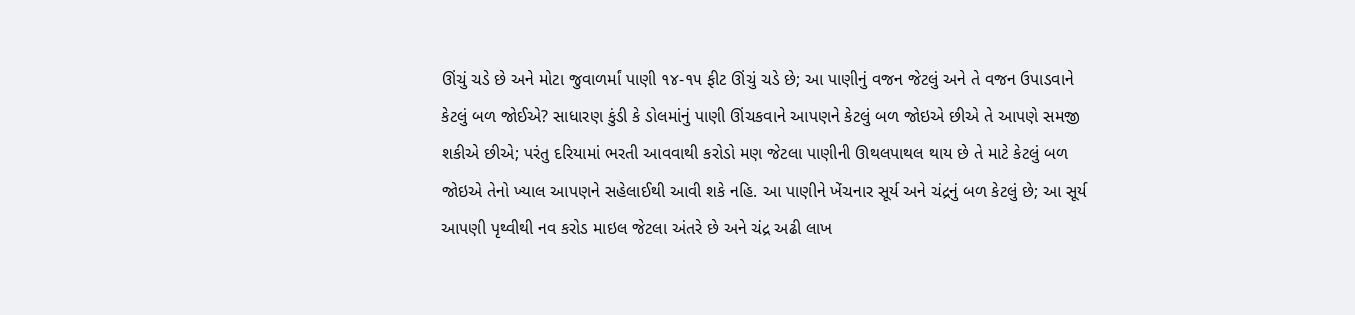ઊંચું ચડે છે અને મોટા જુવાળર્માં પાણી ૧૪-૧૫ ફીટ ઊંચું ચડે છે; આ પાણીનું વજન જેટલું અને તે વજન ઉપાડવાને કેટલું બળ જોઈએ? સાધારણ કુંડી કે ડોલમાંનું પાણી ઊંચકવાને આપણને કેટલું બળ જોઇએ છીએ તે આપણે સમજી શકીએ છીએ; પરંતુ દરિયામાં ભરતી આવવાથી કરોડો મણ જેટલા પાણીની ઊથલપાથલ થાય છે તે માટે કેટલું બળ જોઇએ તેનો ખ્યાલ આપણને સહેલાઈથી આવી શકે નહિ. આ પાણીને ખેંચનાર સૂર્ય અને ચંદ્રનું બળ કેટલું છે; આ સૂર્ય આપણી પૃથ્વીથી નવ કરોડ માઇલ જેટલા અંતરે છે અને ચંદ્ર અઢી લાખ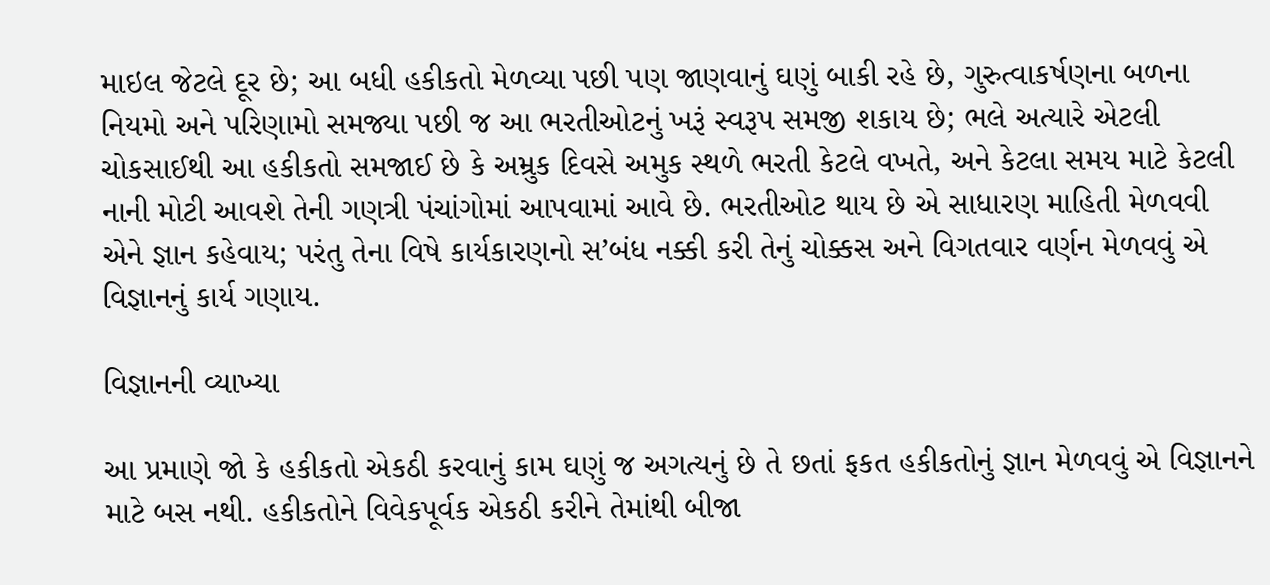માઇલ જેટલે દૂર છે; આ બધી હકીકતો મેળવ્યા પછી પણ જાણવાનું ઘણું બાકી રહે છે, ગુરુત્વાકર્ષણના બળના નિયમો અને પરિણામો સમજ્યા પછી જ આ ભરતીઓટનું ખરૂં સ્વરૂપ સમજી શકાય છે; ભલે અત્યારે એટલી ચોકસાઈથી આ હકીકતો સમજાઈ છે કે અમ્રુક દિવસે અમુક સ્થળે ભરતી કેટલે વખતે, અને કેટલા સમય માટે કેટલી નાની મોટી આવશે તેની ગણત્રી પંચાંગોમાં આપવામાં આવે છે. ભરતીઓટ થાય છે એ સાધારણ માહિતી મેળવવી એને જ્ઞાન કહેવાય; પરંતુ તેના વિષે કાર્યકારણનો સ’બંધ નક્કી કરી તેનું ચોક્કસ અને વિગતવાર વર્ણન મેળવવું એ વિજ્ઞાનનું કાર્ય ગણાય.

વિજ્ઞાનની વ્યાખ્યા

આ પ્રમાણે જો કે હકીકતો એકઠી કરવાનું કામ ઘણું જ અગત્યનું છે તે છતાં ફકત હકીકતોનું જ્ઞાન મેળવવું એ વિજ્ઞાનને માટે બસ નથી. હકીકતોને વિવેકપૂર્વક એકઠી કરીને તેમાંથી બીજા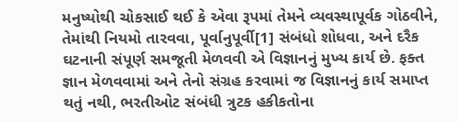મનુષ્યોથી ચોકસાઈ થઈ કે એવા રૂપમાં તેમને વ્યવસ્થાપૂર્વક ગોઠવીને, તેમાંથી નિયમો તારવવા, પૂર્વાનુપૂર્વી[1] સંબંધો શોધવા, અને દરૈક ઘટનાની સંપૂર્ણ સમજૂતી મેળવવી એ વિજ્ઞાનનું મુખ્ય કાર્ય છે. ફક્ત જ્ઞાન મેળવવામાં અને તેનો સંગ્રહ કરવામાં જ વિજ્ઞાનનું કાર્ય સમાપ્ત થતું નથી, ભરતીઓટ સંબંધી ત્રુટક હકીકતોના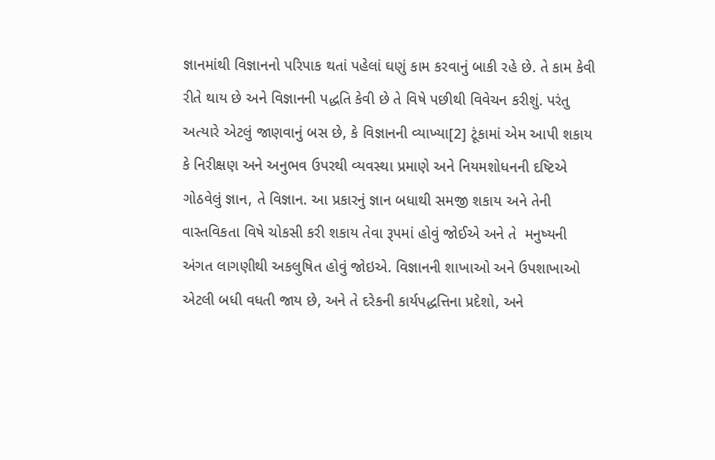જ્ઞાનમાંથી વિજ્ઞાનનો પરિપાક થતાં પહેલાં ઘણું કામ કરવાનું બાકી રહે છે. તે કામ કેવી રીતે થાય છે અને વિજ્ઞાનની પદ્ધતિ કેવી છે તે વિષે પછીથી વિવેચન કરીશું. પરંતુ અત્યારે એટલું જાણવાનું બસ છે, કે વિજ્ઞાનની વ્યાખ્યા[2] ટૂંકામાં એમ આપી શકાય કે નિરીક્ષણ અને અનુભવ ઉપરથી વ્યવસ્થા પ્રમાણે અને નિયમશોધનની દષ્ટિએ ગોઠવેલું જ્ઞાન, તે વિજ્ઞાન. આ પ્રકારનું જ્ઞાન બધાથી સમજી શકાય અને તેની વાસ્તવિકતા વિષે ચોકસી કરી શકાય તેવા રૂપમાં હોવું જોઈએ અને તે  મનુષ્યની અંગત લાગણીથી અકલુષિત હોવું જોઇએ. વિજ્ઞાનની શાખાઓ અને ઉપશાખાઓ એટલી બધી વધતી જાય છે, અને તે દરેકની કાર્યપદ્ધત્તિના પ્રદેશો, અને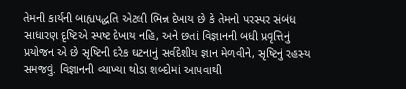તેમની કાર્યની બાહ્યપદ્ધતિ એટલી ભિન્ન દેખાય છે કે તેમનો પરસ્પર સંબંધ સાધારણ દૃષ્ટિએ સ્પષ્ટ દેખાય નહિ, અને છતાં વિજ્ઞાનની બધી પ્રવૃત્તિનું પ્રયોજન એ છે સૃષ્ટિની દરેક ઘટનાનું સર્વદેશીય જ્ઞાન મેળવીને, સૃષ્ટિનું રહસ્ય સમજવું. વિજ્ઞાનની વ્યાખ્યા થોડા શબ્દોમાં આપવાથી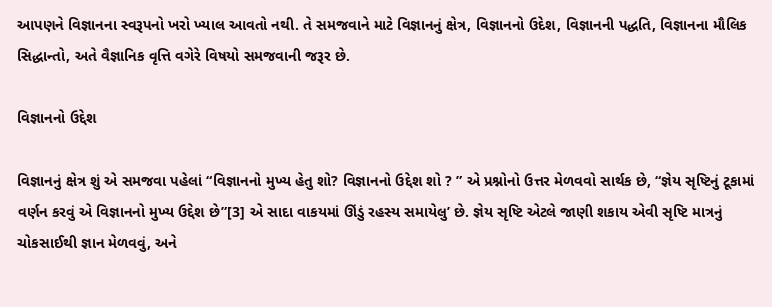આપણને વિજ્ઞાનના સ્વરૂપનો ખરો ખ્યાલ આવતો નથી. તે સમજવાને માટે વિજ્ઞાનનું ક્ષેત્ર, વિજ્ઞાનનો ઉદેશ, વિજ્ઞાનની પદ્ધતિ, વિજ્ઞાનના મૌલિક સિદ્ધાન્તો, અતે વૈજ્ઞાનિક વૃત્તિ વગેરે વિષયો સમજવાની જરૂર છે.

વિજ્ઞાનનો ઉદ્દેશ

વિજ્ઞાનનું ક્ષેત્ર શું એ સમજવા પહેલાં “વિજ્ઞાનનો મુખ્ય હેતુ શો? વિજ્ઞાનનો ઉદ્દેશ શો ? ” એ પ્રશ્નોનો ઉત્તર મેળવવો સાર્થક છે, “જ્ઞેય સૃષ્ટિનું ટૂકામાં વર્ણન કરવું એ વિજ્ઞાનનો મુખ્ય ઉદ્દેશ છે”[3] એ સાદા વાકયમાં ઊંડું રહસ્ય સમાયેલુ’ છે. જ્ઞેય સૃષ્ટિ એટલે જાણી શકાય એવી સૃષ્ટિ માત્રનું ચોકસાઈથી જ્ઞાન મેળવવું, અને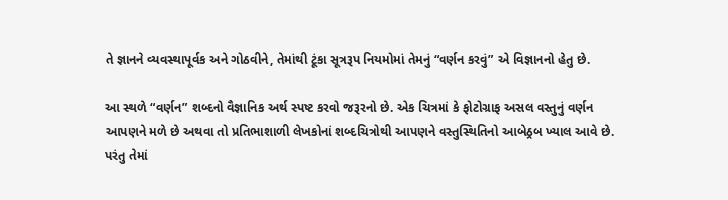તે જ્ઞાનને વ્યવસ્થાપૂર્વક અને ગોઠવીને, તેમાંથી ટૂંકા સૂત્રરૂપ નિયમોમાં તેમનું “વર્ણન કરવું” એ વિજ્ઞાનનો હેતુ છે.

આ સ્થળે “વર્ણન” શબ્દનો વૈજ્ઞાનિક અર્થ સ્પષ્ટ કરવો જરૂરનો છે. એક ચિત્રમાં કે ફોટોગ્રાફ અસલ વસ્તુનું વર્ણન આપણને મળે છે અથવા તો પ્રતિભાશાળી લેખકોનાં શબ્દચિત્રોથી આપણને વસ્તુસ્થિતિનો આબેઠ્રબ ખ્યાલ આવે છે. પરંતુ તેમાં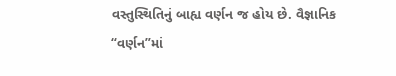વસ્તુસ્થિતિનું બાહ્ય વર્ણન જ હોય છે. વૈજ્ઞાનિક “વર્ણન”માં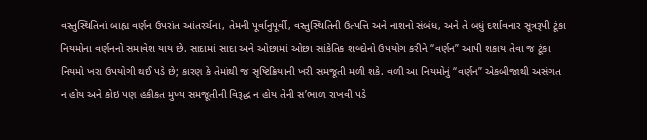વસ્તુસ્થિતિનાં બાહ્ય વર્ણન ઉપરાંત આંતરર્ચના, તેમની પૂર્વાનુપૂર્વી, વસ્તુસ્થિતિની ઉત્પત્તિ અને નાશનો સંબંધ, અને તે બધું દર્શાવનાર સૂત્રરૂપી ટૂંકા નિયમોના વર્ણનનો સમાવેશ યાય છે. સાદામાં સાદા અને ઓછામાં ઓછા સાંકેતિક શબ્દોનો ઉપયોગ કરીને “વર્ણન” આપી શકાય તેવા જ ટૂંકા નિયમો ખરા ઉપયોગી થઈ પડે છે; કારણ કે તેમાંથી જ સૃષ્ટિક્રિયાની ખરી સમજૂતી મળી શકે. વળી આ નિયમોનું “વર્ણન” એકબીજાથી અસંગત ન હોય અને કોઇ પણ હકીકત મુખ્ય સમજૂતીની વિરૂદ્ધ ન હોય તેની સ’ભાળ રાખવી પડે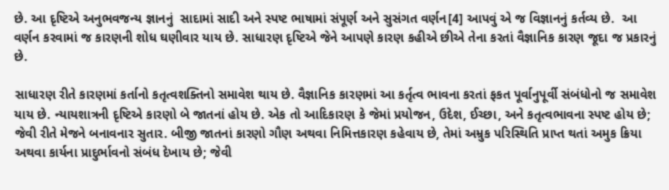છે. આ દૃષ્ટિએ અનુભવજન્ય જ્ઞાનનું  સાદામાં સાદી અને સ્પષ્ટ ભાષામાં સંપૂર્ણ અને સુસંગત વર્ણન[4] આપવું એ જ વિજ્ઞાનનું કર્તવ્ય છે.  આ વર્ણન કરવામાં જ કારણની શોધ ઘણીવાર યાય છે. સાધારણ દૃષ્ટિએ જેને આપણે કારણ કહીએ છીએ તેના કરતાં વૈજ્ઞાનિક કારણ જૂદા જ પ્રકારનું છે.

સાધારણ રીતે કારણમાં કર્તાનો કતૃત્વશક્તિનો સમાવેશ થાય છે. વૈજ્ઞાનિક કારણમાં આ કર્તૃત્વ ભાવના કરતાં ફકત પૂર્વાનુપૂર્વી સંબંધોનો જ સમાવેશ યાય છે. ન્યાયશાત્રની દૃષ્ટિએ કારણો બે જાતનાં હોય છે. એક તો આદિકારણ કે જેમાં પ્રયોજન, ઉદેશ, ઈચ્છા, અને કતૃત્વભાવના સ્પષ્ટ હોય છે; જેવી રીતે મેજને બનાવનાર સુતાર. બીજી જાતનાં કારણો ગૌણ અથવા નિમિત્તકારણ કહેવાય છે, તેમાં અમ્રુક પરિસ્થિતિ પ્રાપ્ત થતાં અમુક ક્રિયા અથવા કાર્યના પ્રાદુર્ભાવનો સંબંધ દેખાય છે; જેવી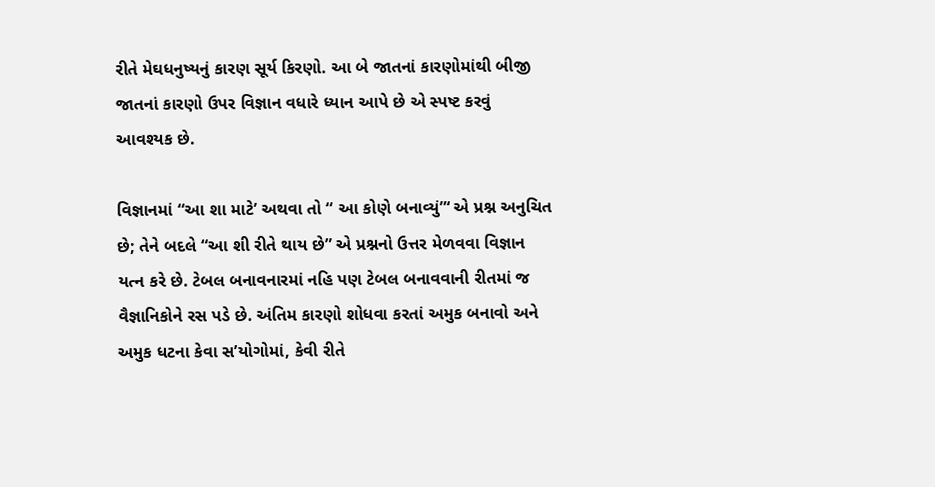રીતે મેઘધનુષ્યનું કારણ સૂર્ય કિરણો. આ બે જાતનાં કારણોમાંથી બીજી જાતનાં કારણો ઉપર વિજ્ઞાન વધારે ધ્યાન આપે છે એ સ્પષ્ટ કરવું આવશ્યક છે.

વિજ્ઞાનમાં “આ શા માટે’ અથવા તો “ આ કોણે બનાવ્યું”‘ એ પ્રશ્ન અનુચિત છે; તેને બદલે “આ શી રીતે થાય છે” એ પ્રશ્નનો ઉત્તર મેળવવા વિજ્ઞાન યત્ન કરે છે. ટેબલ બનાવનારમાં નહિ પણ ટેબલ બનાવવાની રીતમાં જ વૈજ્ઞાનિકોને રસ પડે છે. અંતિમ કારણો શોધવા કરતાં અમુક બનાવો અને અમુક ધટના કેવા સ’યોગોમાં, કેવી રીતે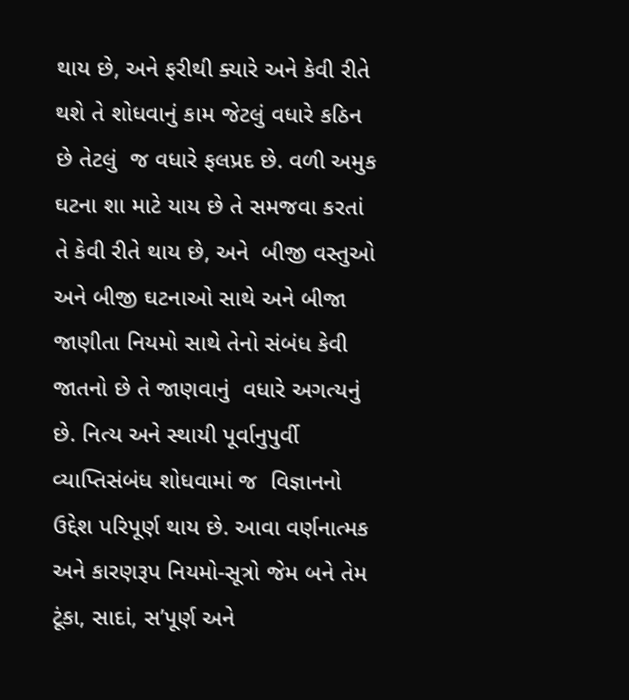થાય છે, અને ફરીથી ક્યારે અને કેવી રીતે થશે તે શોધવાનું કામ જેટલું વધારે કઠિન છે તેટલું  જ વધારે ફલપ્રદ છે. વળી અમુક ઘટના શા માટે યાય છે તે સમજવા કરતાં તે કેવી રીતે થાય છે, અને  બીજી વસ્તુઓ અને બીજી ઘટનાઓ સાથે અને બીજા જાણીતા નિયમો સાથે તેનો સંબંધ કેવી જાતનો છે તે જાણવાનું  વધારે અગત્યનું છે. નિત્ય અને સ્થાયી પૂર્વાનુપુર્વી વ્યાપ્તિસંબંધ શોધવામાં જ  વિજ્ઞાનનો ઉદ્દેશ પરિપૂર્ણ થાય છે. આવા વર્ણનાત્મક અને કારણરૂપ નિયમો-સૂત્રો જેમ બને તેમ ટૂંકા, સાદાં, સ’પૂર્ણ અને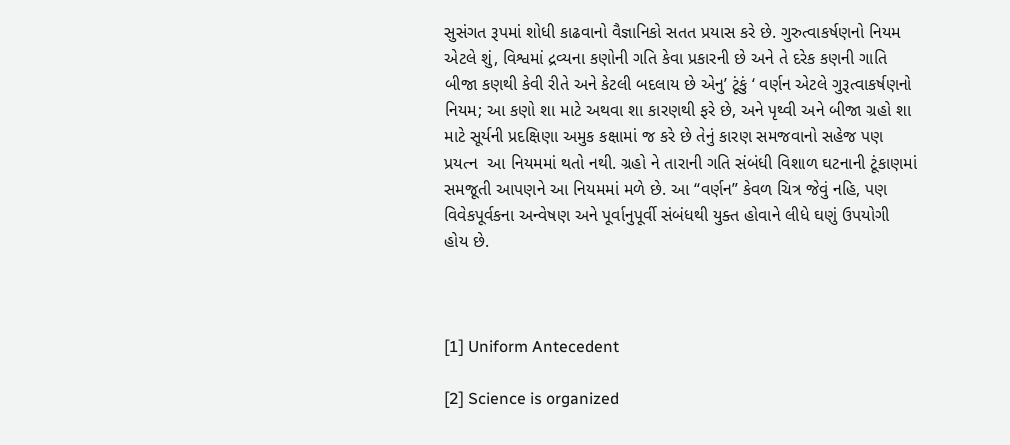સુસંગત રૂપમાં શોધી કાઢવાનો વૈજ્ઞાનિકો સતત પ્રયાસ કરે છે. ગુરુત્વાકર્ષણનો નિયમ એટલે શું, વિશ્વમાં દ્રવ્યના કણોની ગતિ કેવા પ્રકારની છે અને તે દરેક કણની ગાતિ બીજા કણથી કેવી રીતે અને કેટલી બદલાય છે એનુ’ ટૂંકું ‘ વર્ણન એટલે ગુરૂત્વાકર્ષણનો નિયમ; આ કણો શા માટે અથવા શા કારણથી ફરે છે, અને પૃથ્વી અને બીજા ગ્રહો શા માટે સૂર્યની પ્રદક્ષિણા અમુક કક્ષામાં જ કરે છે તેનું કારણ સમજવાનો સહેજ પણ પ્રયત્ન  આ નિયમમાં થતો નથી. ગ્રહો ને તારાની ગતિ સંબંધી વિશાળ ઘટનાની ટૂંકાણમાં સમજૂતી આપણને આ નિયમમાં મળે છે. આ “વર્ણન” કેવળ ચિત્ર જેવું નહિ, પણ વિવેકપૂર્વકના અન્વેષણ અને પૂર્વાનુપૂર્વી સંબંધથી યુક્ત હોવાને લીધે ઘણું ઉપયોગી હોય છે.



[1] Uniform Antecedent

[2] Science is organized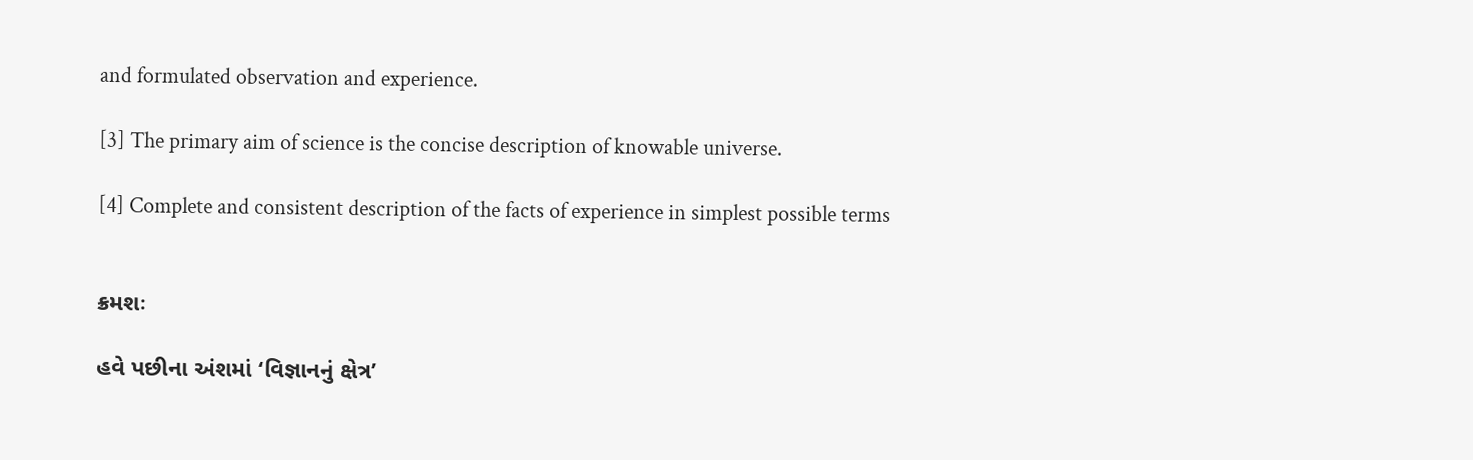and formulated observation and experience.

[3] The primary aim of science is the concise description of knowable universe.

[4] Complete and consistent description of the facts of experience in simplest possible terms


ક્રમશઃ

હવે પછીના અંશમાં ‘વિજ્ઞાનનું ક્ષેત્ર’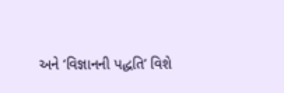અને ‘વિજ્ઞાનની પદ્ધતિ’ વિશે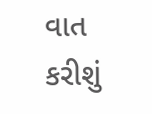વાત કરીશું